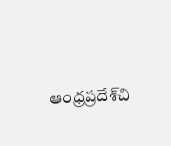ఆంధ్రప్రదేశ్‌చి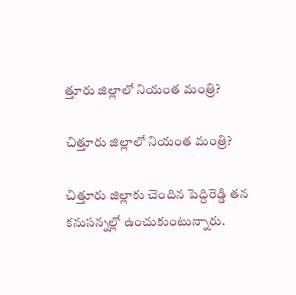త్తూరు జిల్లాలో నియంత మంత్రి?

చిత్తూరు జిల్లాలో నియంత మంత్రి?

చిత్తూరు జిల్లాకు చెందిన పెద్దిరెడ్డి తన కనుసన్నల్లో ఉంచుకుంటున్నారు.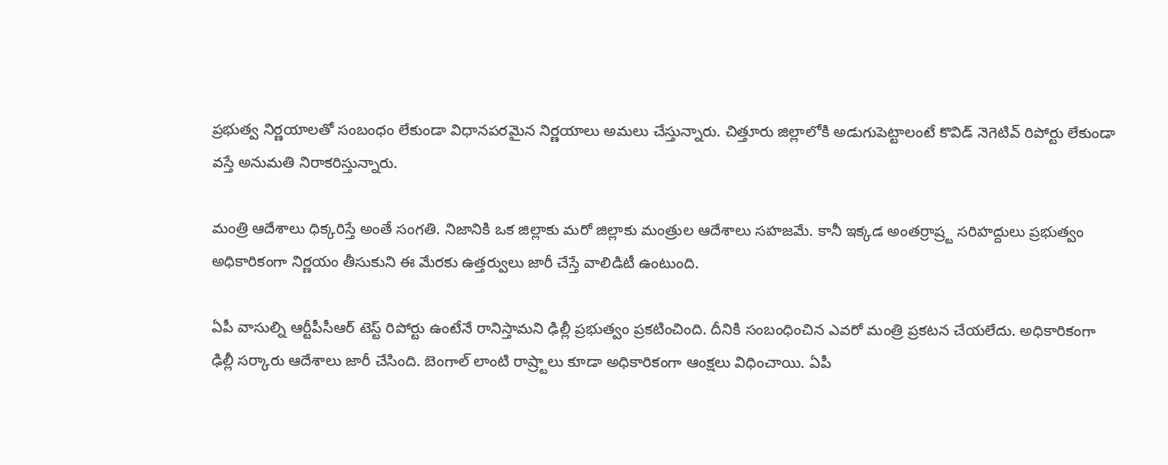ప్రభుత్వ నిర్ణయాలతో సంబంధం లేకుండా విధానపరమైన నిర్ణయాలు అమలు చేస్తున్నారు. చిత్తూరు జిల్లాలోకి అడుగుపెట్టాలంటే కొవిడ్ నెగెటివ్ రిపోర్టు లేకుండా వస్తే అనుమతి నిరాకరిస్తున్నారు.

మంత్రి ఆదేశాలు ధిక్కరిస్తే అంతే సంగతి. నిజానికి ఒక జిల్లాకు మరో జిల్లాకు మంత్రుల ఆదేశాలు సహజమే. కానీ ఇక్కడ అంతర్రాష్ర్ట సరిహద్దులు ప్రభుత్వం అధికారికంగా నిర్ణయం తీసుకుని ఈ మేరకు ఉత్తర్వులు జారీ చేస్తే వాలిడిటీ ఉంటుంది.

ఏపీ వాసుల్ని ఆర్టీపీసీఆర్ టెస్ట్ రిపోర్టు ఉంటేనే రానిస్తామని ఢిల్లీ ప్రభుత్వం ప్రకటించింది. దీనికి సంబంధించిన ఎవరో మంత్రి ప్రకటన చేయలేదు. అధికారికంగా ఢిల్లీ సర్కారు ఆదేశాలు జారీ చేసింది. బెంగాల్ లాంటి రాష్ర్టాలు కూడా అధికారికంగా ఆంక్షలు విధించాయి. ఏపీ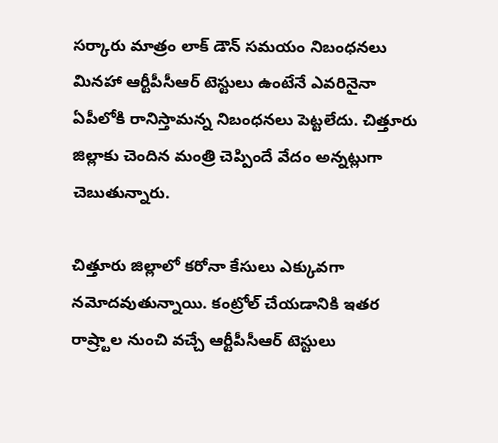సర్కారు మాత్రం లాక్ డౌన్ సమయం నిబంధనలు మినహా ఆర్టీపీసీఆర్ టెస్టులు ఉంటేనే ఎవరినైనా ఏపీలోకి రానిస్తామన్న నిబంధనలు పెట్టలేదు. చిత్తూరు జిల్లాకు చెందిన మంత్రి చెప్పిందే వేదం అన్నట్లుగా చెబుతున్నారు.

చిత్తూరు జిల్లాలో కరోనా కేసులు ఎక్కువగా నమోదవుతున్నాయి. కంట్రోల్ చేయడానికి ఇతర రాష్ర్టాల నుంచి వచ్చే ఆర్టీపీసీఆర్ టెస్టులు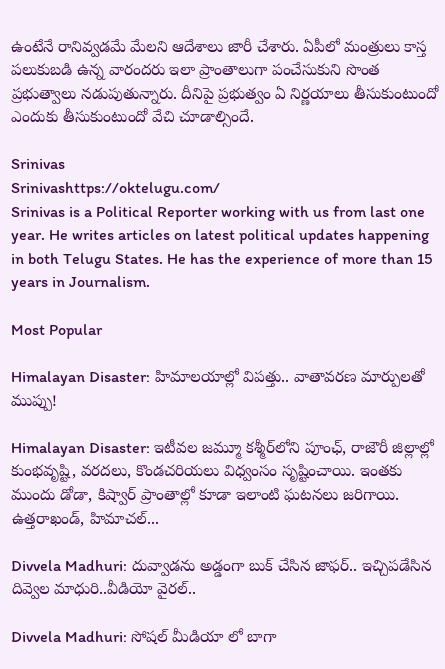ఉంటేనే రానివ్వడమే మేలని ఆదేశాలు జారీ చేశారు. ఏపీలో మంత్రులు కాస్త పలుకుబడి ఉన్న వారందరు ఇలా ప్రాంతాలుగా పంచేసుకుని సొంత ప్రభుత్వాలు నడుపుతున్నారు. దీనిపై ప్రభుత్వం ఏ నిర్ణయాలు తీసుకుంటుందో ఎందుకు తీసుకుంటుందో వేచి చూడాల్సిందే.

Srinivas
Srinivashttps://oktelugu.com/
Srinivas is a Political Reporter working with us from last one year. He writes articles on latest political updates happening in both Telugu States. He has the experience of more than 15 years in Journalism.

Most Popular

Himalayan Disaster: హిమాలయాల్లో విపత్తు.. వాతావరణ మార్పులతో ముప్పు!

Himalayan Disaster: ఇటీవల జమ్మూ కశ్మీర్‌లోని పూంఛ్, రాజౌరీ జిల్లాల్లో కుంభవృష్టి, వరదలు, కొండచరియలు విధ్వంసం సృష్టించాయి. ఇంతకు ముందు డోడా, కిష్వార్‌ ప్రాంతాల్లో కూడా ఇలాంటి ఘటనలు జరిగాయి. ఉత్తరాఖండ్, హిమాచల్‌...

Divvela Madhuri: దువ్వాడను అడ్డంగా బుక్ చేసిన జాఫర్.. ఇచ్చిపడేసిన దివ్వెల మాధురి..వీడియో వైరల్..

Divvela Madhuri: సోషల్ మీడియా లో బాగా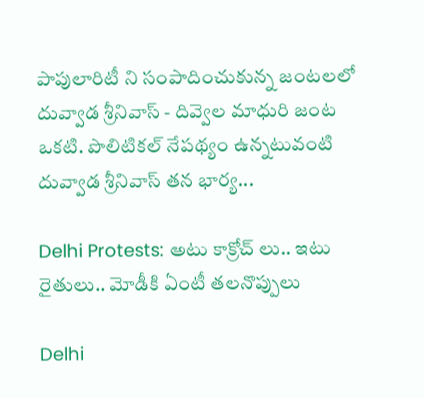పాపులారిటీ ని సంపాదించుకున్న జంటలలో దువ్వాడ శ్రీనివాస్ - దివ్వెల మాధురి జంట ఒకటి. పొలిటికల్ నేపథ్యం ఉన్నటువంటి దువ్వాడ శ్రీనివాస్ తన భార్య...

Delhi Protests: అటు కాక్రోచ్ లు.. ఇటు రైతులు.. మోడీకి ఏంటీ తలనొప్పులు

Delhi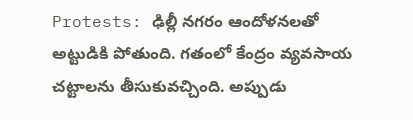Protests: ఢిల్లీ నగరం ఆందోళనలతో అట్టుడికి పోతుంది. గతంలో కేంద్రం వ్యవసాయ చట్టాలను తీసుకువచ్చింది. అప్పుడు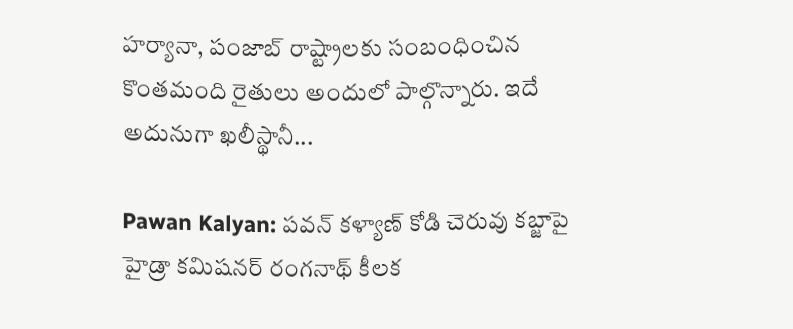హర్యానా, పంజాబ్ రాష్ట్రాలకు సంబంధించిన కొంతమంది రైతులు అందులో పాల్గొన్నారు. ఇదే అదునుగా ఖలీస్థానీ...

Pawan Kalyan: పవన్ కళ్యాణ్ కోడి చెరువు కబ్జాపై హైడ్రా కమిషనర్ రంగనాథ్ కీలక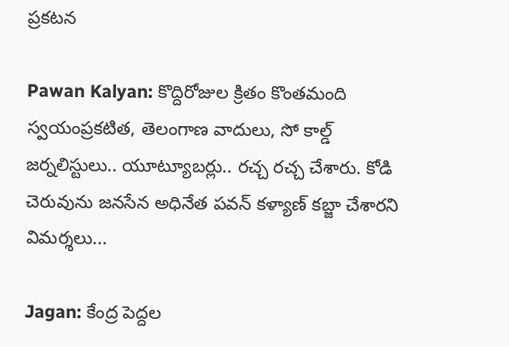ప్రకటన

Pawan Kalyan: కొద్దిరోజుల క్రితం కొంతమంది స్వయంప్రకటిత, తెలంగాణ వాదులు, సో కాల్డ్ జర్నలిస్టులు.. యూట్యూబర్లు.. రచ్చ రచ్చ చేశారు. కోడి చెరువును జనసేన అధినేత పవన్ కళ్యాణ్ కబ్జా చేశారని విమర్శలు...

Jagan: కేంద్ర పెద్దల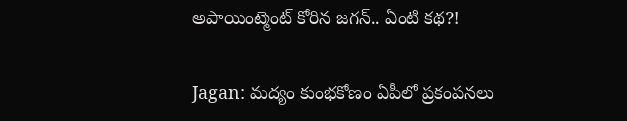అపాయింట్మెంట్ కోరిన జగన్.. ఏంటి కథ?!

Jagan: మద్యం కుంభకోణం ఏపీలో ప్రకంపనలు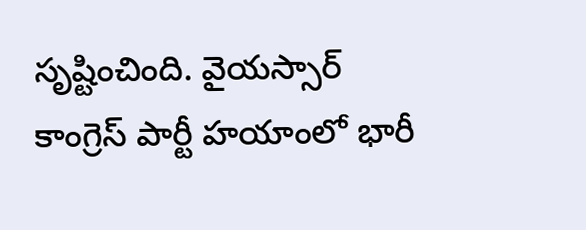సృష్టించింది. వైయస్సార్ కాంగ్రెస్ పార్టీ హయాంలో భారీ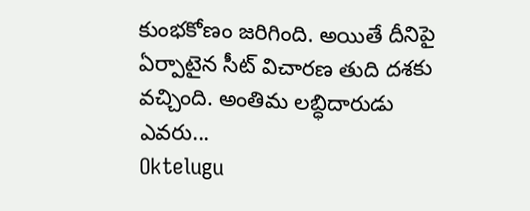కుంభకోణం జరిగింది. అయితే దీనిపై ఏర్పాటైన సీట్ విచారణ తుది దశకు వచ్చింది. అంతిమ లబ్ధిదారుడు ఎవరు...
Oktelugu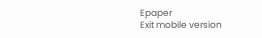Epaper
Exit mobile version